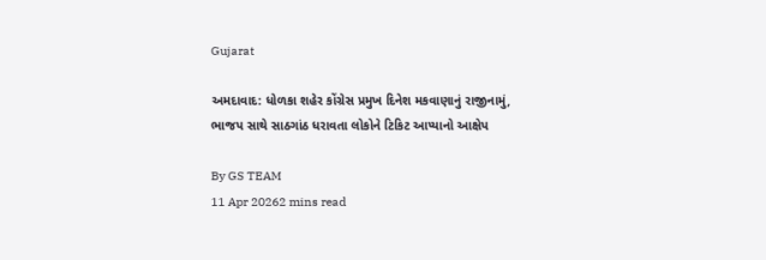Gujarat

અમદાવાદ: ધોળકા શહેર કોંગ્રેસ પ્રમુખ દિનેશ મકવાણાનું રાજીનામું, ભાજપ સાથે સાઠગાંઠ ધરાવતા લોકોને ટિકિટ આપ્યાનો આક્ષેપ

By GS TEAM
11 Apr 20262 mins read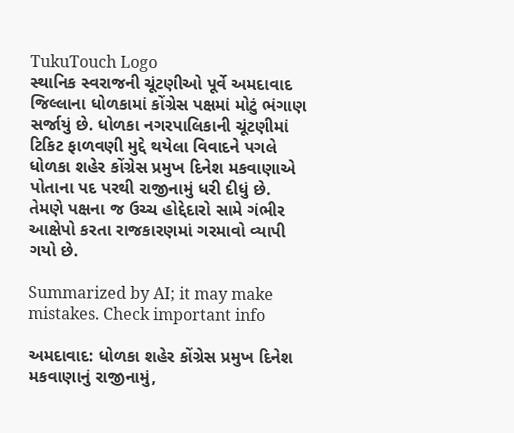TukuTouch Logo
સ્થાનિક સ્વરાજની ચૂંટણીઓ પૂર્વે અમદાવાદ જિલ્લાના ધોળકામાં કોંગ્રેસ પક્ષમાં મોટું ભંગાણ સર્જાયું છે. ધોળકા નગરપાલિકાની ચૂંટણીમાં ટિકિટ ફાળવણી મુદ્દે થયેલા વિવાદને પગલે ધોળકા શહેર કોંગ્રેસ પ્રમુખ દિનેશ મકવાણાએ પોતાના પદ પરથી રાજીનામું ધરી દીધું છે. તેમણે પક્ષના જ ઉચ્ચ હોદ્દેદારો સામે ગંભીર આક્ષેપો કરતા રાજકારણમાં ગરમાવો વ્યાપી ગયો છે.

Summarized by AI; it may make mistakes. Check important info

અમદાવાદ: ધોળકા શહેર કોંગ્રેસ પ્રમુખ દિનેશ મકવાણાનું રાજીનામું,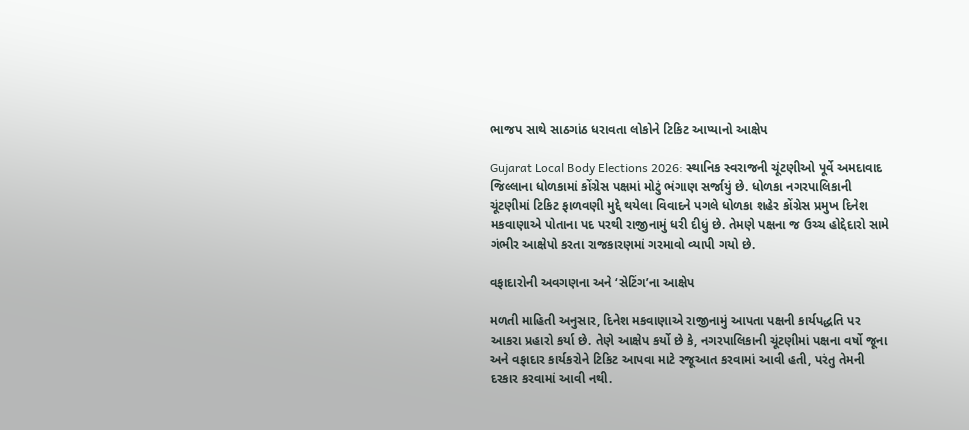ભાજપ સાથે સાઠગાંઠ ધરાવતા લોકોને ટિકિટ આપ્યાનો આક્ષેપ

Gujarat Local Body Elections 2026: સ્થાનિક સ્વરાજની ચૂંટણીઓ પૂર્વે અમદાવાદ જિલ્લાના ધોળકામાં કોંગ્રેસ પક્ષમાં મોટું ભંગાણ સર્જાયું છે. ધોળકા નગરપાલિકાની ચૂંટણીમાં ટિકિટ ફાળવણી મુદ્દે થયેલા વિવાદને પગલે ધોળકા શહેર કોંગ્રેસ પ્રમુખ દિનેશ મકવાણાએ પોતાના પદ પરથી રાજીનામું ધરી દીધું છે. તેમણે પક્ષના જ ઉચ્ચ હોદ્દેદારો સામે ગંભીર આક્ષેપો કરતા રાજકારણમાં ગરમાવો વ્યાપી ગયો છે.

વફાદારોની અવગણના અને ‘સેટિંગ’ના આક્ષેપ

મળતી માહિતી અનુસાર, દિનેશ મકવાણાએ રાજીનામું આપતા પક્ષની કાર્યપદ્ધતિ પર આકરા પ્રહારો કર્યા છે. તેણે આક્ષેપ કર્યો છે કે, નગરપાલિકાની ચૂંટણીમાં પક્ષના વર્ષો જૂના અને વફાદાર કાર્યકરોને ટિકિટ આપવા માટે રજૂઆત કરવામાં આવી હતી, પરંતુ તેમની દરકાર કરવામાં આવી નથી.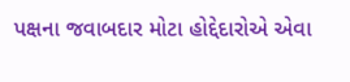પક્ષના જવાબદાર મોટા હોદ્દેદારોએ એવા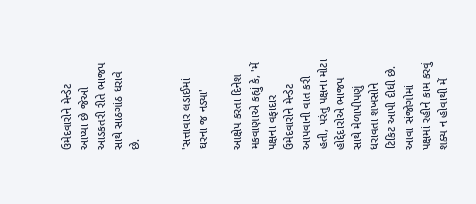ઉમેદવારોને મેન્ડેટ આપ્યા છે જેઓ આડકતરી રીતે ભાજપ સાથે સાઠગાંઠ ધરાવે છે.


'સત્તાવાર લડાઈમાં ઘરના જ નડ્યા'

આક્ષેપ કરતા દિનેશ મકવાણાએ કહ્યું કે, 'મેં પક્ષના વફાદાર ઉમેદવારોને મેન્ડેટ આપવાની વાત કરી હતી, પરંતુ પક્ષના મોટા હોદ્દેદારોએ ભાજપ સાથે મેળાપીપણું ધરાવતા શખસોને ટિકિટ આપી દીધી છે. આવા સંજોગોમાં પક્ષમાં રહીને કામ કરવું શક્ય ન હોવાથી મેં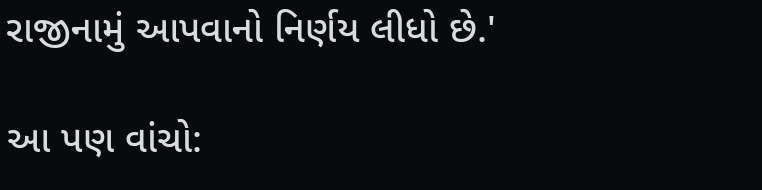રાજીનામું આપવાનો નિર્ણય લીધો છે.'

આ પણ વાંચો: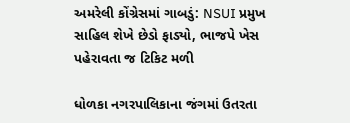અમરેલી કોંગ્રેસમાં ગાબડું: NSUI પ્રમુખ સાહિલ શેખે છેડો ફાડ્યો, ભાજપે ખેસ પહેરાવતા જ ટિકિટ મળી

ધોળકા નગરપાલિકાના જંગમાં ઉતરતા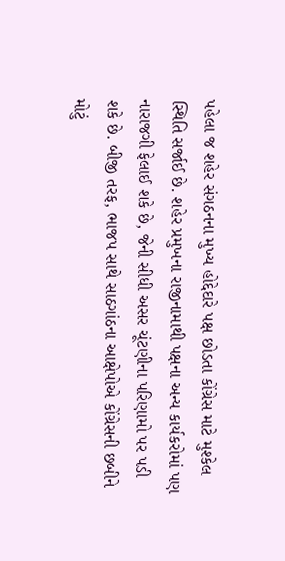પહેલા જ શહેર સંગઠનના મુખ્ય હોદ્દેદારે પક્ષ છોડતા કોંગ્રેસ માટે મુશ્કેલ સ્થિતિ સર્જાઈ છે. શહેર પ્રમુખના રાજીનામાથી પક્ષના અન્ય કાર્યકરોમાં પણ નારાજગી ફેલાઈ શકે છે, જેની સીધી અસર ચૂંટણીના પરિણામો પર પડી શકે છે. બીજી તરફ, ભાજપ સાથે સાઠગાંઠના આક્ષેપોએ કોંગ્રેસની છબીને મોટું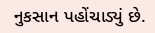નુકસાન પહોંચાડ્યું છે.